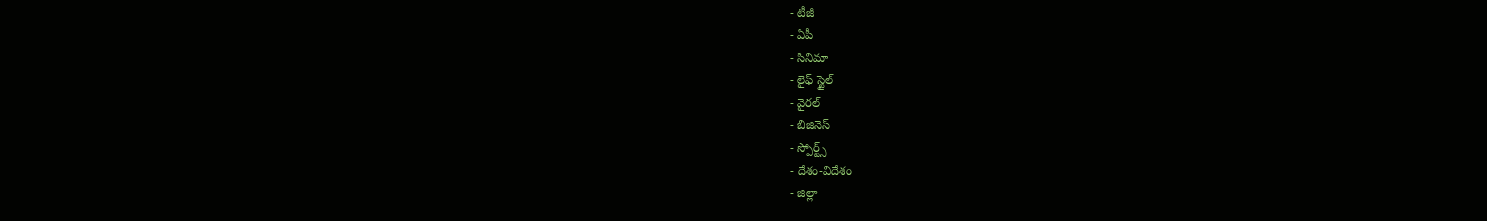- టీజీ
- ఏపీ
- సినిమా
- లైఫ్ స్టైల్
- వైరల్
- బిజినెస్
- స్పోర్ట్స్
- దేశం-విదేశం
- జిల్లా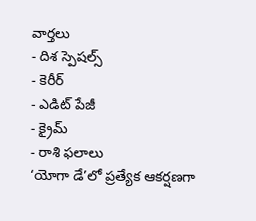వార్తలు
- దిశ స్పెషల్స్
- కెరీర్
- ఎడిట్ పేజీ
- క్రైమ్
- రాశి ఫలాలు
‘యోగా డే’లో ప్రత్యేక ఆకర్షణగా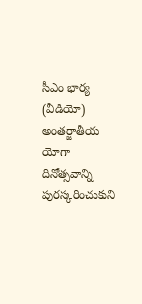సీఎం భార్య (వీడియో)
అంతర్జాతీయ యోగా దినోత్సవాన్ని పురస్కరించుకుని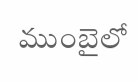ముంబైలో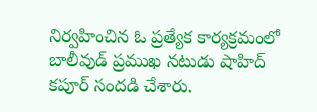నిర్వహించిన ఓ ప్రత్యేక కార్యక్రమంలో బాలీవుడ్ ప్రముఖ నటుడు షాహిద్ కపూర్ సందడి చేశారు.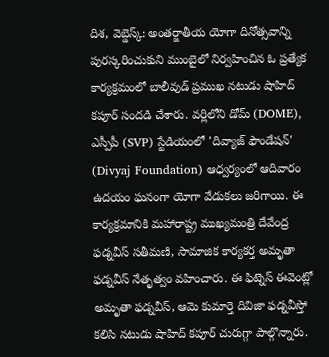దిశ, వెబ్డెస్క్: అంతర్జాతీయ యోగా దినోత్సవాన్ని పురస్కరించుకుని ముంబైలో నిర్వహించిన ఓ ప్రత్యేక కార్యక్రమంలో బాలీవుడ్ ప్రముఖ నటుడు షాహిద్ కపూర్ సందడి చేశారు. వర్లిలోని డోమ్ (DOME), ఎస్పీపీ (SVP) స్టేడియంలో 'దివ్యాజ్ ఫౌండేషన్' (Divyaj Foundation) ఆధ్వర్యంలో ఆదివారం ఉదయం ఘనంగా యోగా వేడుకలు జరిగాయి. ఈ కార్యక్రమానికి మహారాష్ట్ర ముఖ్యమంత్రి దేవేంద్ర ఫడ్నవీస్ సతీమణి, సామాజిక కార్యకర్త అమృతా ఫడ్నవీస్ నేతృత్వం వహించారు. ఈ ఫిట్నెస్ ఈవెంట్లో అమృతా ఫడ్నవీస్, ఆమె కుమార్తె దివిజా ఫడ్నవీస్తో కలిసి నటుడు షాహిద్ కపూర్ చురుగ్గా పాల్గొన్నారు.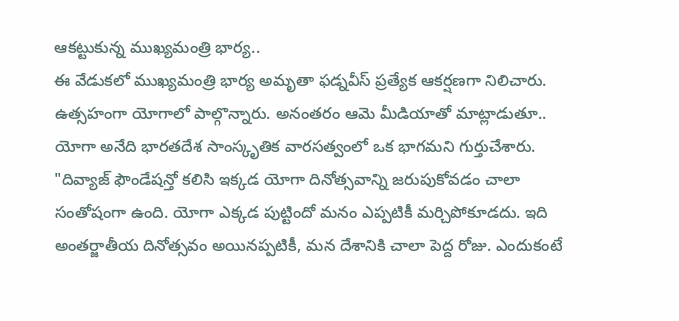ఆకట్టుకున్న ముఖ్యమంత్రి భార్య..
ఈ వేడుకలో ముఖ్యమంత్రి భార్య అమృతా ఫడ్నవీస్ ప్రత్యేక ఆకర్షణగా నిలిచారు. ఉత్సహంగా యోగాలో పాల్గొన్నారు. అనంతరం ఆమె మీడియాతో మాట్లాడుతూ.. యోగా అనేది భారతదేశ సాంస్కృతిక వారసత్వంలో ఒక భాగమని గుర్తుచేశారు. "దివ్యాజ్ ఫౌండేషన్తో కలిసి ఇక్కడ యోగా దినోత్సవాన్ని జరుపుకోవడం చాలా సంతోషంగా ఉంది. యోగా ఎక్కడ పుట్టిందో మనం ఎప్పటికీ మర్చిపోకూడదు. ఇది అంతర్జాతీయ దినోత్సవం అయినప్పటికీ, మన దేశానికి చాలా పెద్ద రోజు. ఎందుకంటే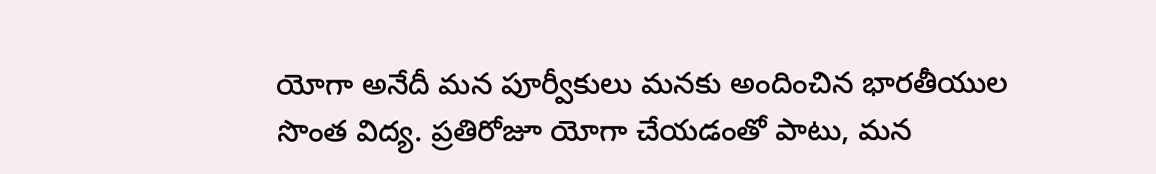యోగా అనేదీ మన పూర్వీకులు మనకు అందించిన భారతీయుల సొంత విద్య. ప్రతిరోజూ యోగా చేయడంతో పాటు, మన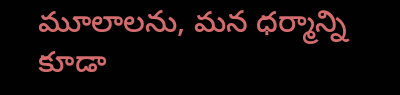మూలాలను, మన ధర్మాన్ని కూడా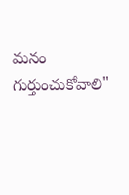మనం గుర్తుంచుకోవాలి"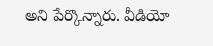అని పేర్కొన్నారు. వీడియో